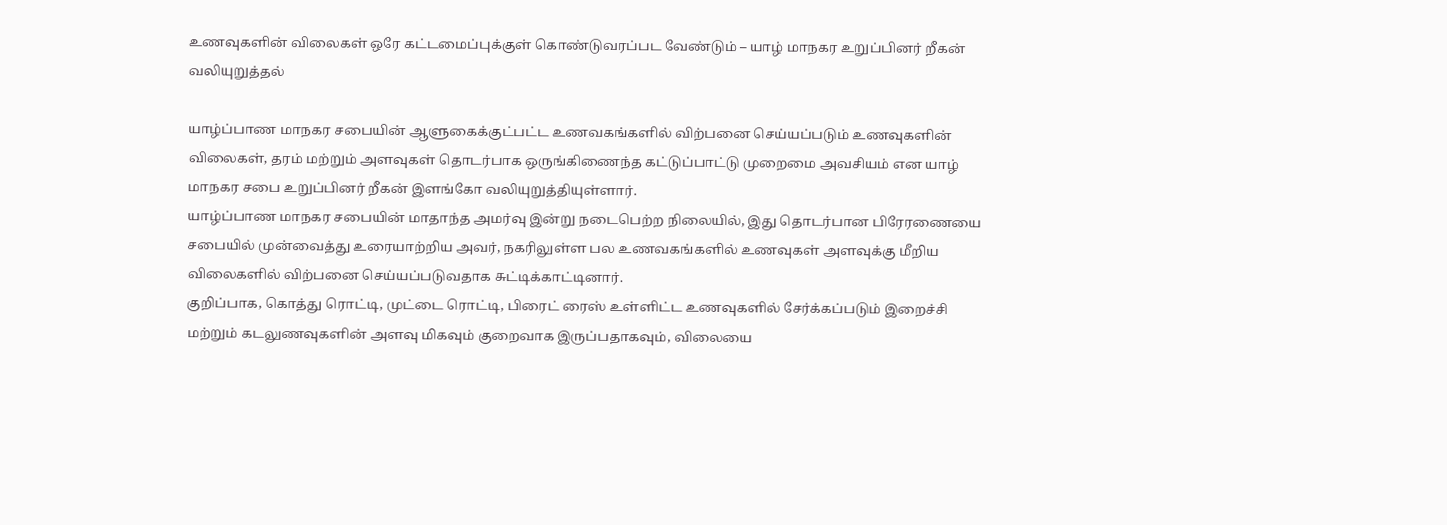உணவுகளின் விலைகள் ஒரே கட்டமைப்புக்குள் கொண்டுவரப்பட வேண்டும் – யாழ் மாநகர உறுப்பினர் றீகன் வலியுறுத்தல்

யாழ்ப்பாண மாநகர சபையின் ஆளுகைக்குட்பட்ட உணவகங்களில் விற்பனை செய்யப்படும் உணவுகளின் விலைகள், தரம் மற்றும் அளவுகள் தொடர்பாக ஒருங்கிணைந்த கட்டுப்பாட்டு முறைமை அவசியம் என யாழ் மாநகர சபை உறுப்பினர் றீகன் இளங்கோ வலியுறுத்தியுள்ளார்.
யாழ்ப்பாண மாநகர சபையின் மாதாந்த அமர்வு இன்று நடைபெற்ற நிலையில், இது தொடர்பான பிரேரணையை சபையில் முன்வைத்து உரையாற்றிய அவர், நகரிலுள்ள பல உணவகங்களில் உணவுகள் அளவுக்கு மீறிய விலைகளில் விற்பனை செய்யப்படுவதாக சுட்டிக்காட்டினார்.
குறிப்பாக, கொத்து ரொட்டி, முட்டை ரொட்டி, பிரைட் ரைஸ் உள்ளிட்ட உணவுகளில் சேர்க்கப்படும் இறைச்சி மற்றும் கடலுணவுகளின் அளவு மிகவும் குறைவாக இருப்பதாகவும், விலையை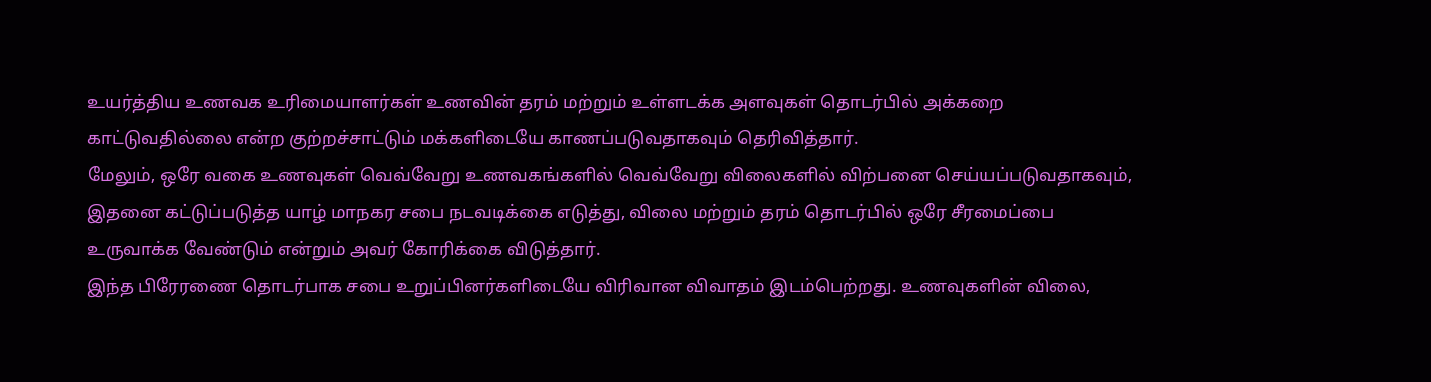உயர்த்திய உணவக உரிமையாளர்கள் உணவின் தரம் மற்றும் உள்ளடக்க அளவுகள் தொடர்பில் அக்கறை காட்டுவதில்லை என்ற குற்றச்சாட்டும் மக்களிடையே காணப்படுவதாகவும் தெரிவித்தார்.
மேலும், ஒரே வகை உணவுகள் வெவ்வேறு உணவகங்களில் வெவ்வேறு விலைகளில் விற்பனை செய்யப்படுவதாகவும், இதனை கட்டுப்படுத்த யாழ் மாநகர சபை நடவடிக்கை எடுத்து, விலை மற்றும் தரம் தொடர்பில் ஒரே சீரமைப்பை உருவாக்க வேண்டும் என்றும் அவர் கோரிக்கை விடுத்தார்.
இந்த பிரேரணை தொடர்பாக சபை உறுப்பினர்களிடையே விரிவான விவாதம் இடம்பெற்றது. உணவுகளின் விலை,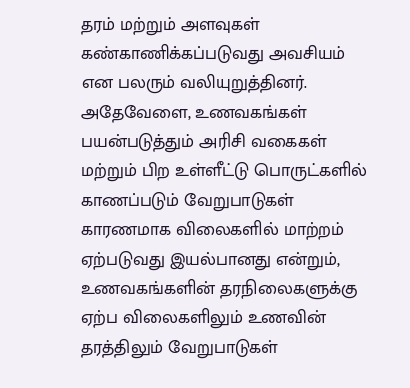தரம் மற்றும் அளவுகள் கண்காணிக்கப்படுவது அவசியம் என பலரும் வலியுறுத்தினர்.
அதேவேளை, உணவகங்கள் பயன்படுத்தும் அரிசி வகைகள் மற்றும் பிற உள்ளீட்டு பொருட்களில் காணப்படும் வேறுபாடுகள் காரணமாக விலைகளில் மாற்றம் ஏற்படுவது இயல்பானது என்றும், உணவகங்களின் தரநிலைகளுக்கு ஏற்ப விலைகளிலும் உணவின் தரத்திலும் வேறுபாடுகள்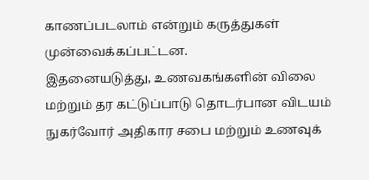காணப்படலாம் என்றும் கருத்துகள் முன்வைக்கப்பட்டன.
இதனையடுத்து, உணவகங்களின் விலை மற்றும் தர கட்டுப்பாடு தொடர்பான விடயம் நுகர்வோர் அதிகார சபை மற்றும் உணவுக்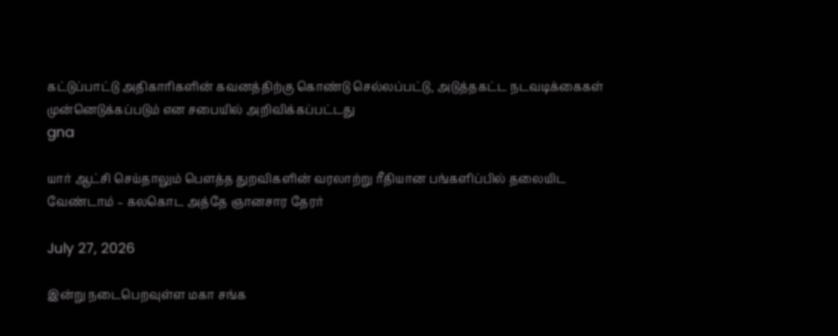கட்டுப்பாட்டு அதிகாரிகளின் கவனத்திற்கு கொண்டு செல்லப்பட்டு, அடுத்தகட்ட நடவடிக்கைகள் முன்னெடுக்கப்படும் என சபையில் அறிவிக்கப்பட்டது
gna

யார் ஆட்சி செய்தாலும் பௌத்த துறவிகளின் வரலாற்று ரீதியான பங்களிப்பில் தலையிட வேண்டாம் – கலகொட அத்தே ஞானசார தேரர்

July 27, 2026

இன்று நடைபெறவுள்ள மகா சங்க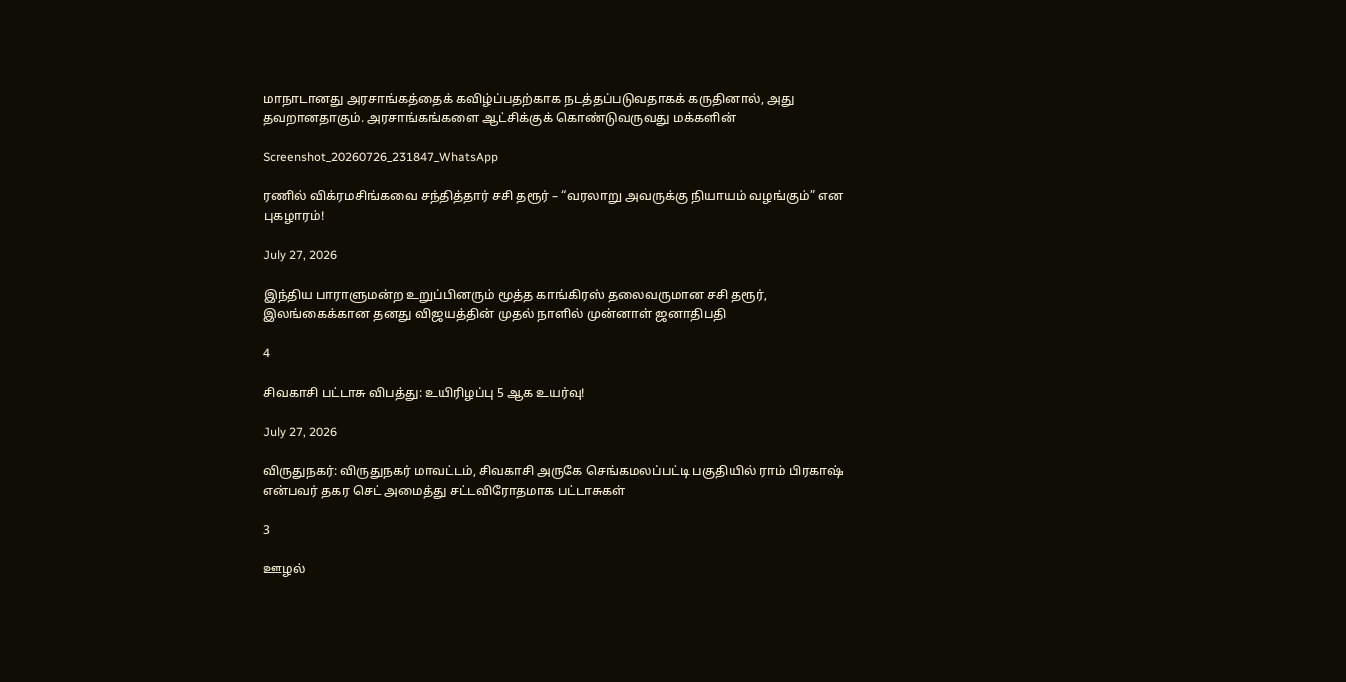மாநாடானது அரசாங்கத்தைக் கவிழ்ப்பதற்காக நடத்தப்படுவதாகக் கருதினால், அது தவறானதாகும். அரசாங்கங்களை ஆட்சிக்குக் கொண்டுவருவது மக்களின்

Screenshot_20260726_231847_WhatsApp

ரணில் விக்ரமசிங்கவை சந்தித்தார் சசி தரூர் – “வரலாறு அவருக்கு நியாயம் வழங்கும்” என புகழாரம்!

July 27, 2026

இந்திய பாராளுமன்ற உறுப்பினரும் மூத்த காங்கிரஸ் தலைவருமான சசி தரூர், இலங்கைக்கான தனது விஜயத்தின் முதல் நாளில் முன்னாள் ஜனாதிபதி

4

சிவகாசி பட்டாசு விபத்து: உயிரிழப்பு 5 ஆக உயர்வு!

July 27, 2026

விருதுநகர்: விருதுநகர் மாவட்டம், சிவகாசி அருகே செங்கமலப்பட்டி பகுதியில் ராம் பிரகாஷ் என்பவர் தகர செட் அமைத்து சட்டவிரோதமாக பட்டாசுகள்

3

ஊழல்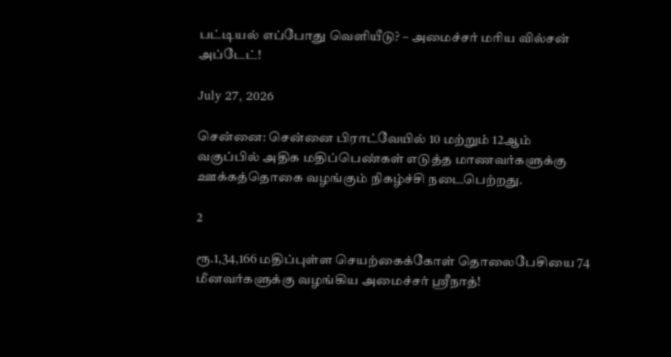பட்டியல் எப்போது வெளியீடு? – அமைச்சர் மரிய வில்சன் அப்டேட்!

July 27, 2026

சென்னை: சென்னை பிராட்வேயில் 10 மற்றும் 12ஆம் வகுப்பில் அதிக மதிப்பெண்கள் எடுத்த மாணவர்களுக்கு ஊக்கத்தொகை வழங்கும் நிகழ்ச்சி நடைபெற்றது.

2

ரூ.1,34,166 மதிப்புள்ள செயற்கைக்கோள் தொலைபேசியை 74 மீனவர்களுக்கு வழங்கிய அமைச்சர் ஸ்ரீநாத்!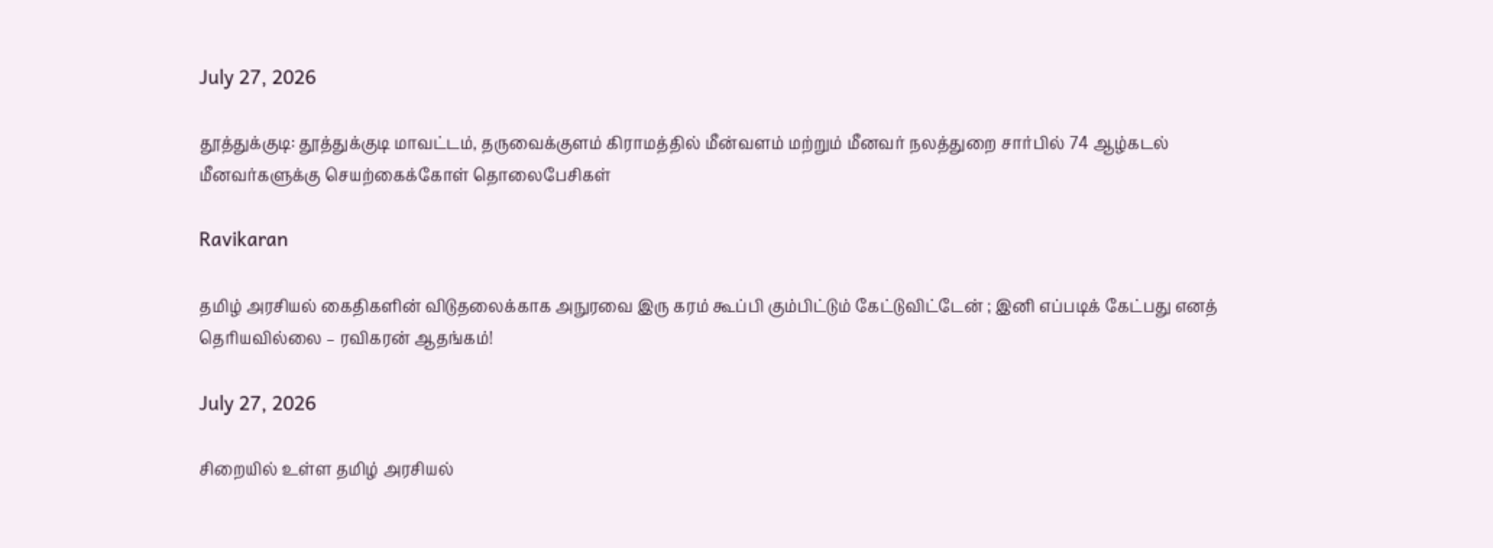July 27, 2026

தூத்துக்குடி: தூத்துக்குடி மாவட்டம், தருவைக்குளம் கிராமத்தில் மீன்வளம் மற்றும் மீனவர் நலத்துறை சார்பில் 74 ஆழ்கடல் மீனவர்களுக்கு செயற்கைக்கோள் தொலைபேசிகள்

Ravikaran

தமிழ் அரசியல் கைதிகளின் விடுதலைக்காக அநுரவை இரு கரம் கூப்பி கும்பிட்டும் கேட்டுவிட்டேன் ; இனி எப்படிக் கேட்பது எனத் தெரியவில்லை – ரவிகரன் ஆதங்கம்!

July 27, 2026

சிறையில் உள்ள தமிழ் அரசியல்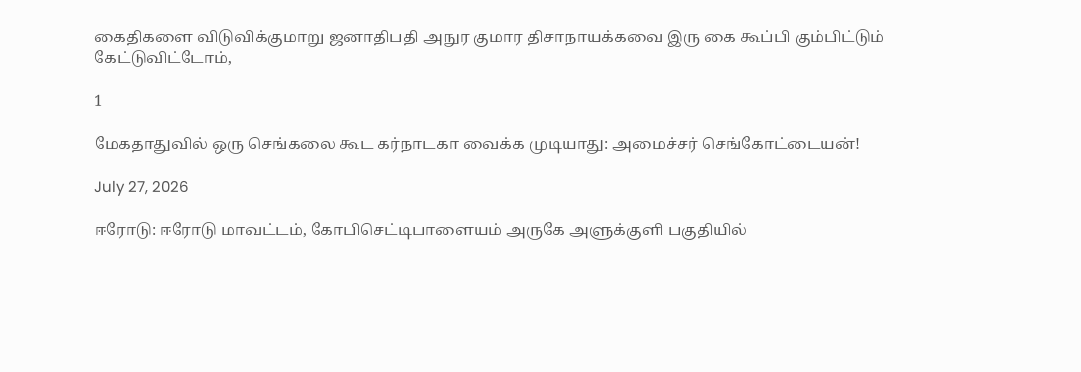கைதிகளை விடுவிக்குமாறு ஜனாதிபதி அநுர குமார திசாநாயக்கவை இரு கை கூப்பி கும்பிட்டும் கேட்டுவிட்டோம்,

1

மேகதாதுவில் ஒரு செங்கலை கூட கர்நாடகா வைக்க முடியாது: அமைச்சர் செங்கோட்டையன்!

July 27, 2026

ஈரோடு: ஈரோடு மாவட்டம், கோபிசெட்டிபாளையம் அருகே அளுக்குளி பகுதியில்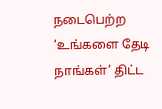நடைபெற்ற ‘உங்களை தேடி நாங்கள்’ திட்ட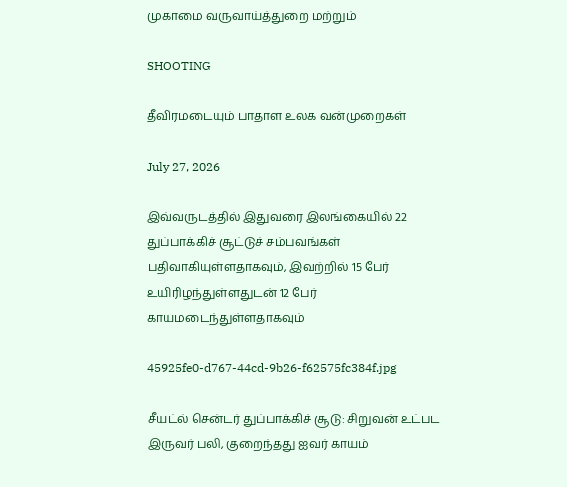முகாமை வருவாய்த்துறை மற்றும்

SHOOTING

தீவிரமடையும் பாதாள உலக வன்முறைகள்

July 27, 2026

இவ்வருடத்தில் இதுவரை இலங்கையில் 22 துப்பாக்கிச் சூட்டுச் சம்பவங்கள் பதிவாகியுள்ளதாகவும், இவற்றில் 15 பேர் உயிரிழந்துள்ளதுடன் 12 பேர் காயமடைந்துள்ளதாகவும்

45925fe0-d767-44cd-9b26-f62575fc384f.jpg

சீயட்ல் சென்டர் துப்பாக்கிச் சூடு: சிறுவன் உட்பட இருவர் பலி, குறைந்தது ஐவர் காயம்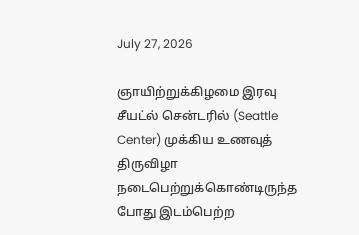July 27, 2026

ஞாயிற்றுக்கிழமை இரவு சீயட்ல் சென்டரில் (Seattle Center) முக்கிய உணவுத் திருவிழா நடைபெற்றுக்கொண்டிருந்த போது இடம்பெற்ற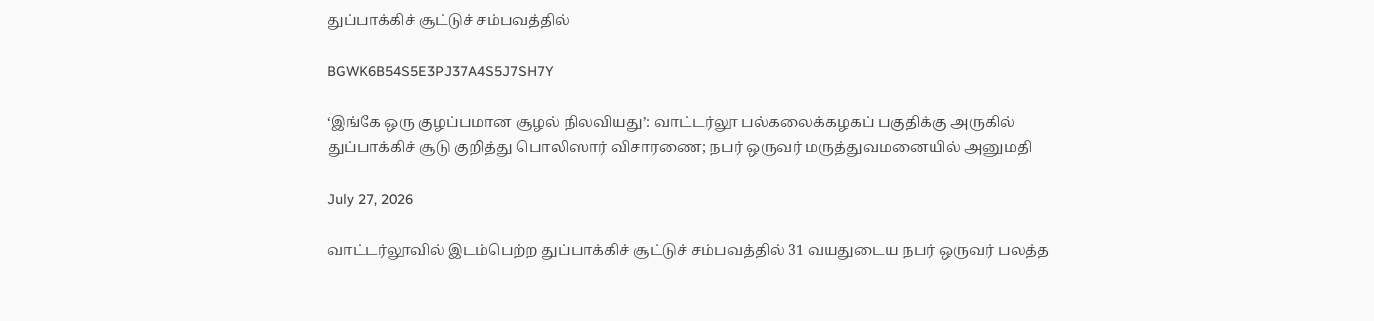துப்பாக்கிச் சூட்டுச் சம்பவத்தில்

BGWK6B54S5E3PJ37A4S5J7SH7Y

‘இங்கே ஒரு குழப்பமான சூழல் நிலவியது’: வாட்டர்லூ பல்கலைக்கழகப் பகுதிக்கு அருகில் துப்பாக்கிச் சூடு குறித்து பொலிஸார் விசாரணை; நபர் ஒருவர் மருத்துவமனையில் அனுமதி

July 27, 2026

வாட்டர்லூவில் இடம்பெற்ற துப்பாக்கிச் சூட்டுச் சம்பவத்தில் 31 வயதுடைய நபர் ஒருவர் பலத்த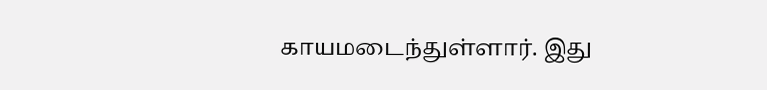காயமடைந்துள்ளார். இது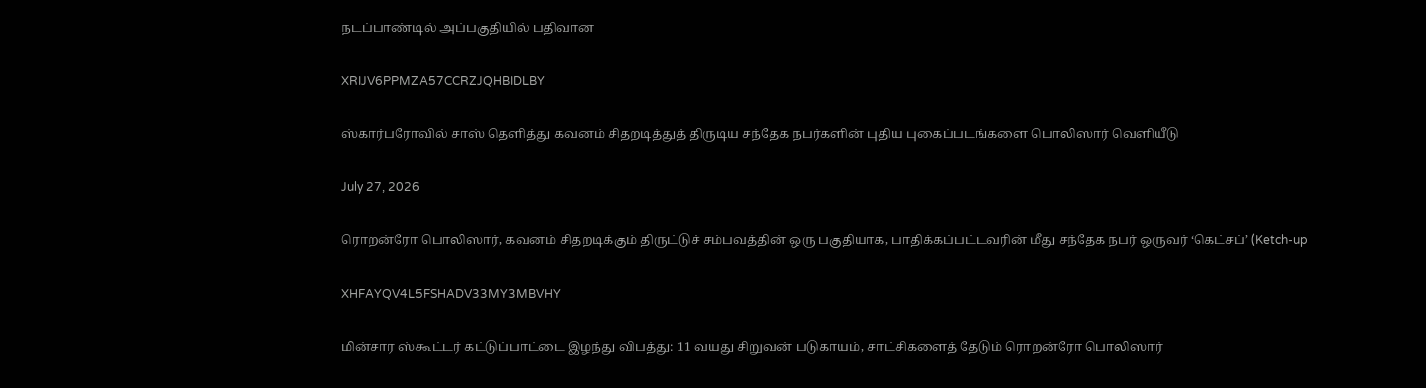நடப்பாண்டில் அப்பகுதியில் பதிவான

XRIJV6PPMZA57CCRZJQHBIDLBY

ஸ்கார்பரோவில் சாஸ் தெளித்து கவனம் சிதறடித்துத் திருடிய சந்தேக நபர்களின் புதிய புகைப்படங்களை பொலிஸார் வெளியீடு

July 27, 2026

ரொறன்ரோ பொலிஸார், கவனம் சிதறடிக்கும் திருட்டுச் சம்பவத்தின் ஒரு பகுதியாக, பாதிக்கப்பட்டவரின் மீது சந்தேக நபர் ஒருவர் ‘கெட்சப்’ (Ketch-up

XHFAYQV4L5FSHADV33MY3MBVHY

மின்சார ஸ்கூட்டர் கட்டுப்பாட்டை இழந்து விபத்து: 11 வயது சிறுவன் படுகாயம், சாட்சிகளைத் தேடும் ரொறன்ரோ பொலிஸார்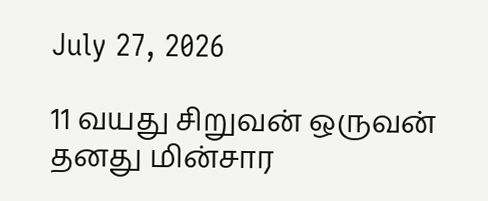July 27, 2026

11 வயது சிறுவன் ஒருவன் தனது மின்சார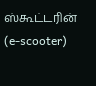ஸ்கூட்டரின் (e-scooter)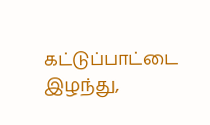கட்டுப்பாட்டை இழந்து,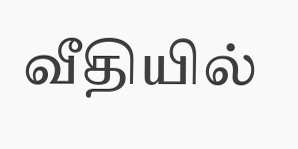வீதியில்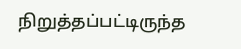நிறுத்தப்பட்டிருந்த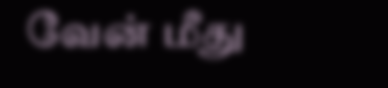வேன் மீது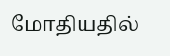மோதியதில்